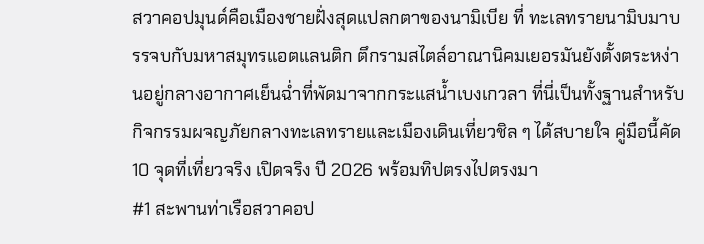สวาคอปมุนด์คือเมืองชายฝั่งสุดแปลกตาของนามิเบีย ที่ ทะเลทรายนามิบมาบรรจบกับมหาสมุทรแอตแลนติก ตึกรามสไตล์อาณานิคมเยอรมันยังตั้งตระหง่านอยู่กลางอากาศเย็นฉ่ำที่พัดมาจากกระแสน้ำเบงเกวลา ที่นี่เป็นทั้งฐานสำหรับกิจกรรมผจญภัยกลางทะเลทรายและเมืองเดินเที่ยวชิล ๆ ได้สบายใจ คู่มือนี้คัด 10 จุดที่เที่ยวจริง เปิดจริง ปี 2026 พร้อมทิปตรงไปตรงมา
#1 สะพานท่าเรือสวาคอป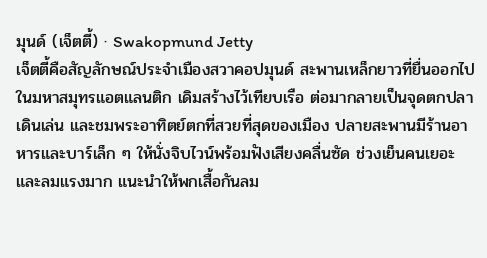มุนด์ (เจ็ตตี้) · Swakopmund Jetty
เจ็ตตี้คือสัญลักษณ์ประจำเมืองสวาคอปมุนด์ สะพานเหล็กยาวที่ยื่นออกไปในมหาสมุทรแอตแลนติก เดิมสร้างไว้เทียบเรือ ต่อมากลายเป็นจุดตกปลา เดินเล่น และชมพระอาทิตย์ตกที่สวยที่สุดของเมือง ปลายสะพานมีร้านอาหารและบาร์เล็ก ๆ ให้นั่งจิบไวน์พร้อมฟังเสียงคลื่นซัด ช่วงเย็นคนเยอะและลมแรงมาก แนะนำให้พกเสื้อกันลม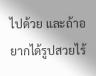ไปด้วย และถ้าอยากได้รูปสวยไร้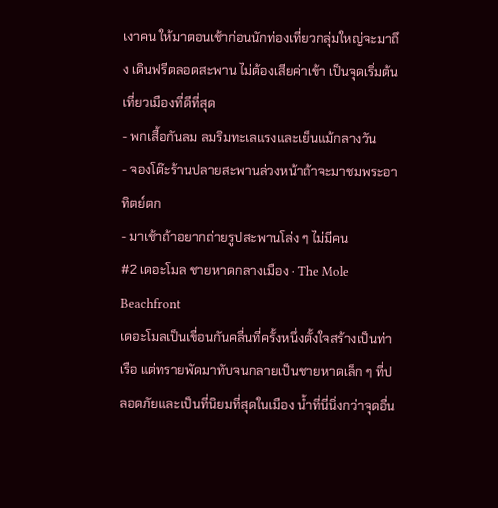เงาคน ให้มาตอนเช้าก่อนนักท่องเที่ยวกลุ่มใหญ่จะมาถึง เดินฟรีตลอดสะพาน ไม่ต้องเสียค่าเข้า เป็นจุดเริ่มต้นเที่ยวเมืองที่ดีที่สุด
- พกเสื้อกันลม ลมริมทะเลแรงและเย็นแม้กลางวัน
- จองโต๊ะร้านปลายสะพานล่วงหน้าถ้าจะมาชมพระอาทิตย์ตก
- มาเช้าถ้าอยากถ่ายรูปสะพานโล่ง ๆ ไม่มีคน
#2 เดอะโมล ชายหาดกลางเมือง · The Mole Beachfront
เดอะโมลเป็นเขื่อนกันคลื่นที่ครั้งหนึ่งตั้งใจสร้างเป็นท่าเรือ แต่ทรายพัดมาทับจนกลายเป็นชายหาดเล็ก ๆ ที่ปลอดภัยและเป็นที่นิยมที่สุดในเมือง น้ำที่นี่นิ่งกว่าจุดอื่น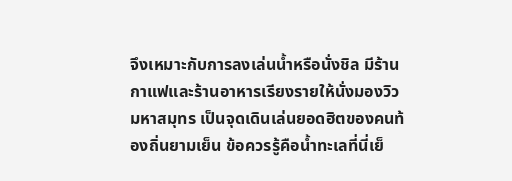จึงเหมาะกับการลงเล่นน้ำหรือนั่งชิล มีร้านกาแฟและร้านอาหารเรียงรายให้นั่งมองวิวมหาสมุทร เป็นจุดเดินเล่นยอดฮิตของคนท้องถิ่นยามเย็น ข้อควรรู้คือน้ำทะเลที่นี่เย็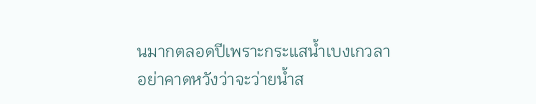นมากตลอดปีเพราะกระแสน้ำเบงเกวลา อย่าคาดหวังว่าจะว่ายน้ำส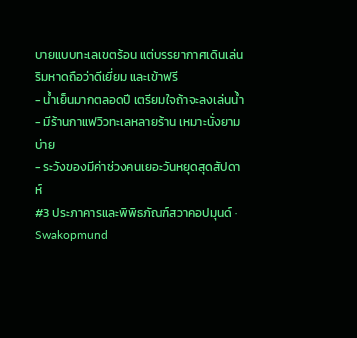บายแบบทะเลเขตร้อน แต่บรรยากาศเดินเล่นริมหาดถือว่าดีเยี่ยม และเข้าฟรี
- น้ำเย็นมากตลอดปี เตรียมใจถ้าจะลงเล่นน้ำ
- มีร้านกาแฟวิวทะเลหลายร้าน เหมาะนั่งยามบ่าย
- ระวังของมีค่าช่วงคนเยอะวันหยุดสุดสัปดาห์
#3 ประภาคารและพิพิธภัณฑ์สวาคอปมุนด์ · Swakopmund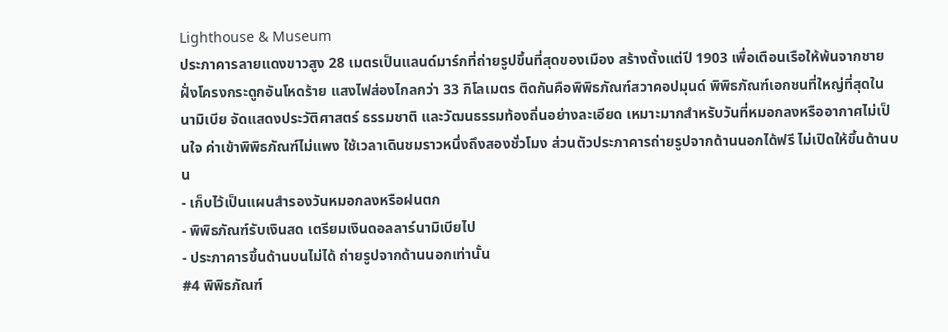Lighthouse & Museum
ประภาคารลายแดงขาวสูง 28 เมตรเป็นแลนด์มาร์กที่ถ่ายรูปขึ้นที่สุดของเมือง สร้างตั้งแต่ปี 1903 เพื่อเตือนเรือให้พ้นจากชายฝั่งโครงกระดูกอันโหดร้าย แสงไฟส่องไกลกว่า 33 กิโลเมตร ติดกันคือพิพิธภัณฑ์สวาคอปมุนด์ พิพิธภัณฑ์เอกชนที่ใหญ่ที่สุดในนามิเบีย จัดแสดงประวัติศาสตร์ ธรรมชาติ และวัฒนธรรมท้องถิ่นอย่างละเอียด เหมาะมากสำหรับวันที่หมอกลงหรืออากาศไม่เป็นใจ ค่าเข้าพิพิธภัณฑ์ไม่แพง ใช้เวลาเดินชมราวหนึ่งถึงสองชั่วโมง ส่วนตัวประภาคารถ่ายรูปจากด้านนอกได้ฟรี ไม่เปิดให้ขึ้นด้านบน
- เก็บไว้เป็นแผนสำรองวันหมอกลงหรือฝนตก
- พิพิธภัณฑ์รับเงินสด เตรียมเงินดอลลาร์นามิเบียไป
- ประภาคารขึ้นด้านบนไม่ได้ ถ่ายรูปจากด้านนอกเท่านั้น
#4 พิพิธภัณฑ์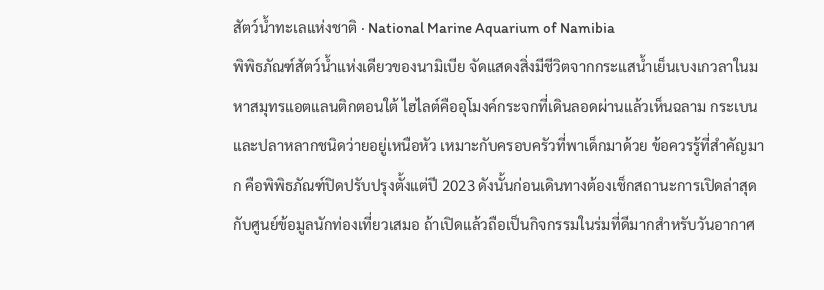สัตว์น้ำทะเลแห่งชาติ · National Marine Aquarium of Namibia
พิพิธภัณฑ์สัตว์น้ำแห่งเดียวของนามิเบีย จัดแสดงสิ่งมีชีวิตจากกระแสน้ำเย็นเบงเกวลาในมหาสมุทรแอตแลนติกตอนใต้ ไฮไลต์คืออุโมงค์กระจกที่เดินลอดผ่านแล้วเห็นฉลาม กระเบน และปลาหลากชนิดว่ายอยู่เหนือหัว เหมาะกับครอบครัวที่พาเด็กมาด้วย ข้อควรรู้ที่สำคัญมาก คือพิพิธภัณฑ์ปิดปรับปรุงตั้งแต่ปี 2023 ดังนั้นก่อนเดินทางต้องเช็กสถานะการเปิดล่าสุดกับศูนย์ข้อมูลนักท่องเที่ยวเสมอ ถ้าเปิดแล้วถือเป็นกิจกรรมในร่มที่ดีมากสำหรับวันอากาศ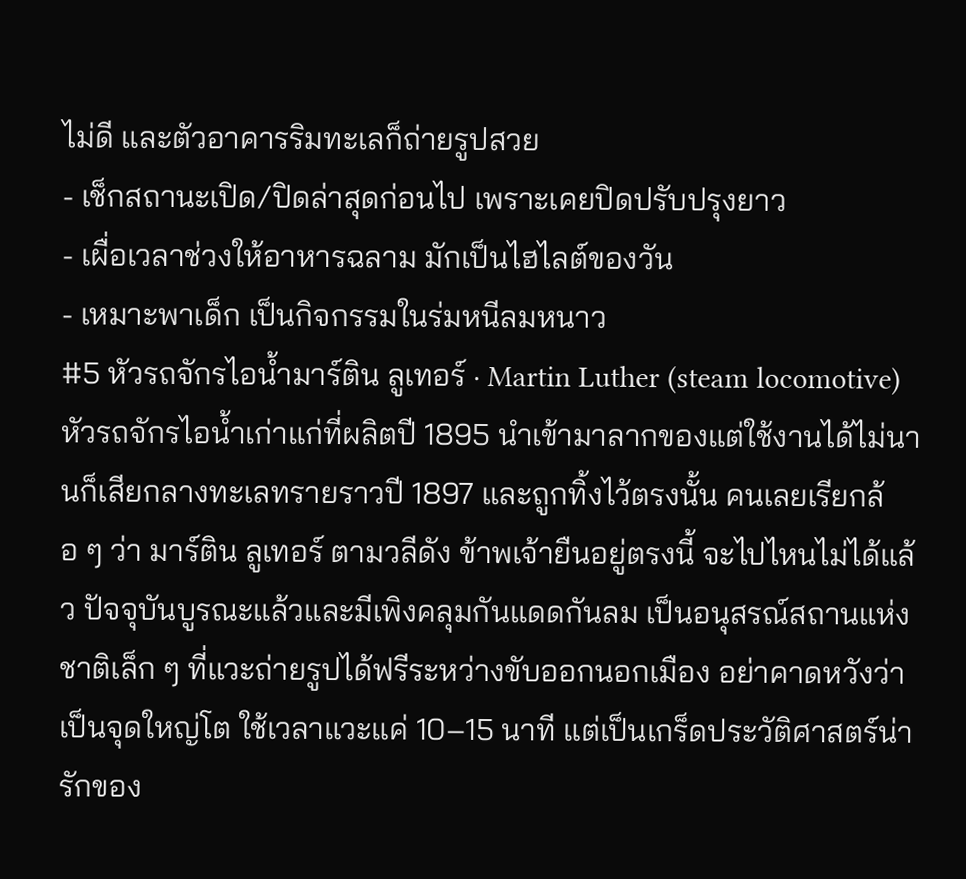ไม่ดี และตัวอาคารริมทะเลก็ถ่ายรูปสวย
- เช็กสถานะเปิด/ปิดล่าสุดก่อนไป เพราะเคยปิดปรับปรุงยาว
- เผื่อเวลาช่วงให้อาหารฉลาม มักเป็นไฮไลต์ของวัน
- เหมาะพาเด็ก เป็นกิจกรรมในร่มหนีลมหนาว
#5 หัวรถจักรไอน้ำมาร์ติน ลูเทอร์ · Martin Luther (steam locomotive)
หัวรถจักรไอน้ำเก่าแก่ที่ผลิตปี 1895 นำเข้ามาลากของแต่ใช้งานได้ไม่นานก็เสียกลางทะเลทรายราวปี 1897 และถูกทิ้งไว้ตรงนั้น คนเลยเรียกล้อ ๆ ว่า มาร์ติน ลูเทอร์ ตามวลีดัง ข้าพเจ้ายืนอยู่ตรงนี้ จะไปไหนไม่ได้แล้ว ปัจจุบันบูรณะแล้วและมีเพิงคลุมกันแดดกันลม เป็นอนุสรณ์สถานแห่งชาติเล็ก ๆ ที่แวะถ่ายรูปได้ฟรีระหว่างขับออกนอกเมือง อย่าคาดหวังว่าเป็นจุดใหญ่โต ใช้เวลาแวะแค่ 10–15 นาที แต่เป็นเกร็ดประวัติศาสตร์น่ารักของ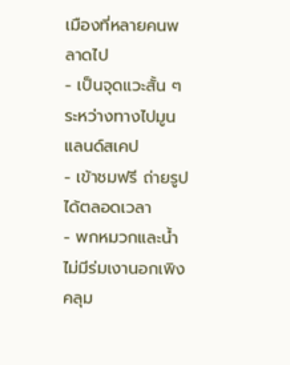เมืองที่หลายคนพลาดไป
- เป็นจุดแวะสั้น ๆ ระหว่างทางไปมูนแลนด์สเคป
- เข้าชมฟรี ถ่ายรูปได้ตลอดเวลา
- พกหมวกและน้ำ ไม่มีร่มเงานอกเพิงคลุม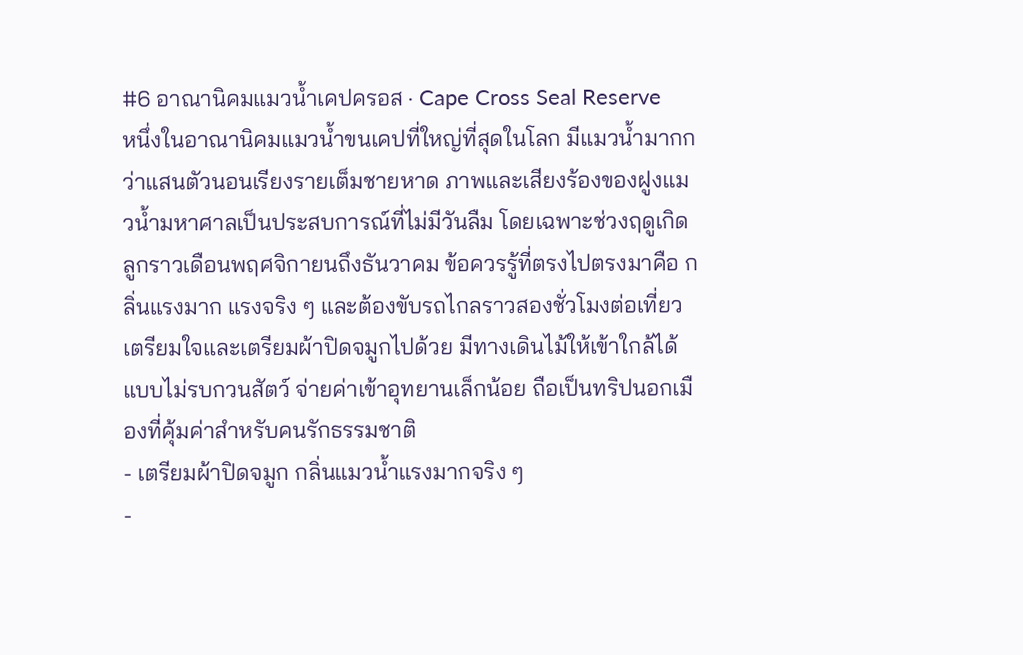#6 อาณานิคมแมวน้ำเคปครอส · Cape Cross Seal Reserve
หนึ่งในอาณานิคมแมวน้ำขนเคปที่ใหญ่ที่สุดในโลก มีแมวน้ำมากกว่าแสนตัวนอนเรียงรายเต็มชายหาด ภาพและเสียงร้องของฝูงแมวน้ำมหาศาลเป็นประสบการณ์ที่ไม่มีวันลืม โดยเฉพาะช่วงฤดูเกิดลูกราวเดือนพฤศจิกายนถึงธันวาคม ข้อควรรู้ที่ตรงไปตรงมาคือ กลิ่นแรงมาก แรงจริง ๆ และต้องขับรถไกลราวสองชั่วโมงต่อเที่ยว เตรียมใจและเตรียมผ้าปิดจมูกไปด้วย มีทางเดินไม้ให้เข้าใกล้ได้แบบไม่รบกวนสัตว์ จ่ายค่าเข้าอุทยานเล็กน้อย ถือเป็นทริปนอกเมืองที่คุ้มค่าสำหรับคนรักธรรมชาติ
- เตรียมผ้าปิดจมูก กลิ่นแมวน้ำแรงมากจริง ๆ
-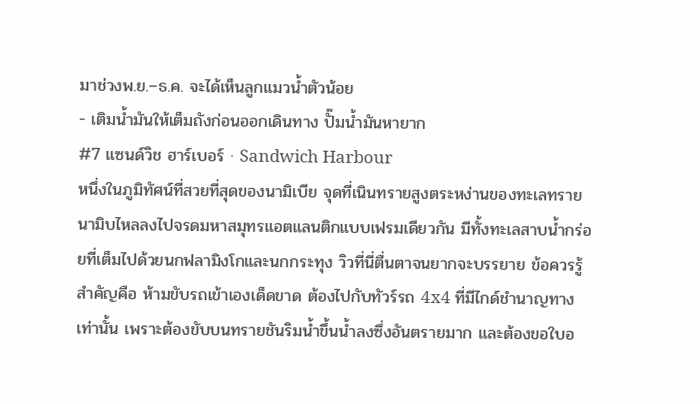มาช่วงพ.ย.–ธ.ค. จะได้เห็นลูกแมวน้ำตัวน้อย
- เติมน้ำมันให้เต็มถังก่อนออกเดินทาง ปั๊มน้ำมันหายาก
#7 แซนด์วิช ฮาร์เบอร์ · Sandwich Harbour
หนึ่งในภูมิทัศน์ที่สวยที่สุดของนามิเบีย จุดที่เนินทรายสูงตระหง่านของทะเลทรายนามิบไหลลงไปจรดมหาสมุทรแอตแลนติกแบบเฟรมเดียวกัน มีทั้งทะเลสาบน้ำกร่อยที่เต็มไปด้วยนกฟลามิงโกและนกกระทุง วิวที่นี่ตื่นตาจนยากจะบรรยาย ข้อควรรู้สำคัญคือ ห้ามขับรถเข้าเองเด็ดขาด ต้องไปกับทัวร์รถ 4x4 ที่มีไกด์ชำนาญทางเท่านั้น เพราะต้องขับบนทรายชันริมน้ำขึ้นน้ำลงซึ่งอันตรายมาก และต้องขอใบอ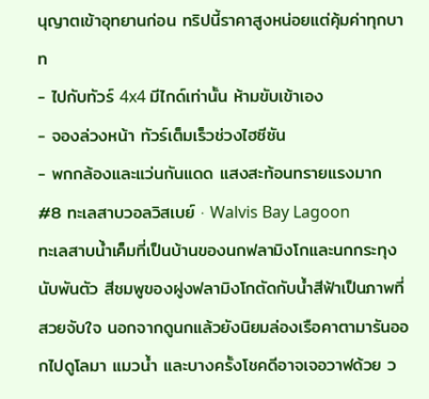นุญาตเข้าอุทยานก่อน ทริปนี้ราคาสูงหน่อยแต่คุ้มค่าทุกบาท
- ไปกับทัวร์ 4x4 มีไกด์เท่านั้น ห้ามขับเข้าเอง
- จองล่วงหน้า ทัวร์เต็มเร็วช่วงไฮซีซัน
- พกกล้องและแว่นกันแดด แสงสะท้อนทรายแรงมาก
#8 ทะเลสาบวอลวิสเบย์ · Walvis Bay Lagoon
ทะเลสาบน้ำเค็มที่เป็นบ้านของนกฟลามิงโกและนกกระทุงนับพันตัว สีชมพูของฝูงฟลามิงโกตัดกับน้ำสีฟ้าเป็นภาพที่สวยจับใจ นอกจากดูนกแล้วยังนิยมล่องเรือคาตามารันออกไปดูโลมา แมวน้ำ และบางครั้งโชคดีอาจเจอวาฬด้วย ว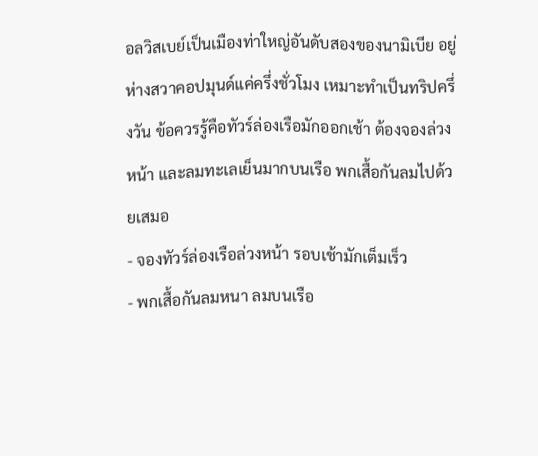อลวิสเบย์เป็นเมืองท่าใหญ่อันดับสองของนามิเบีย อยู่ห่างสวาคอปมุนด์แค่ครึ่งชั่วโมง เหมาะทำเป็นทริปครึ่งวัน ข้อควรรู้คือทัวร์ล่องเรือมักออกเช้า ต้องจองล่วงหน้า และลมทะเลเย็นมากบนเรือ พกเสื้อกันลมไปด้วยเสมอ
- จองทัวร์ล่องเรือล่วงหน้า รอบเช้ามักเต็มเร็ว
- พกเสื้อกันลมหนา ลมบนเรือ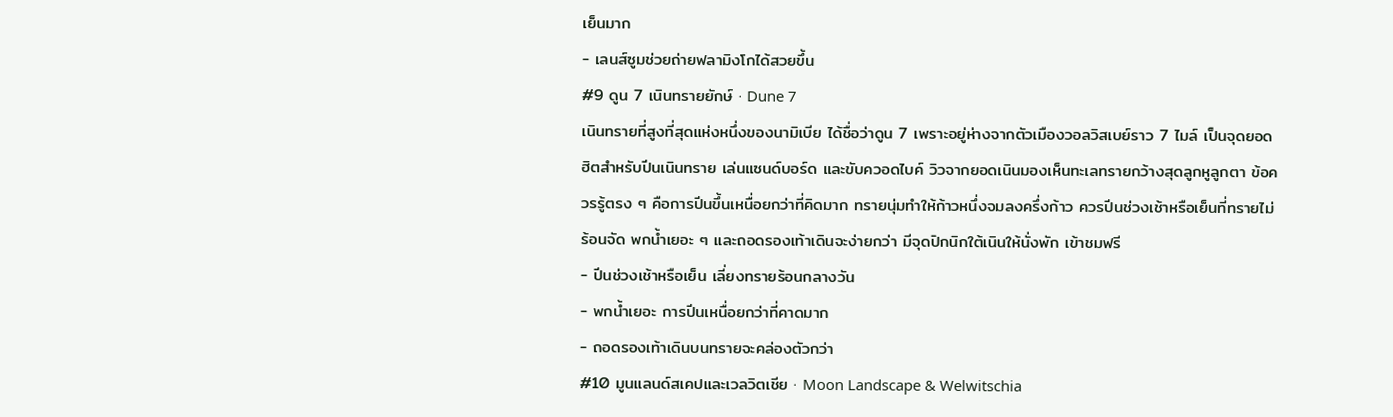เย็นมาก
- เลนส์ซูมช่วยถ่ายฟลามิงโกได้สวยขึ้น
#9 ดูน 7 เนินทรายยักษ์ · Dune 7
เนินทรายที่สูงที่สุดแห่งหนึ่งของนามิเบีย ได้ชื่อว่าดูน 7 เพราะอยู่ห่างจากตัวเมืองวอลวิสเบย์ราว 7 ไมล์ เป็นจุดยอดฮิตสำหรับปีนเนินทราย เล่นแซนด์บอร์ด และขับควอดไบค์ วิวจากยอดเนินมองเห็นทะเลทรายกว้างสุดลูกหูลูกตา ข้อควรรู้ตรง ๆ คือการปีนขึ้นเหนื่อยกว่าที่คิดมาก ทรายนุ่มทำให้ก้าวหนึ่งจมลงครึ่งก้าว ควรปีนช่วงเช้าหรือเย็นที่ทรายไม่ร้อนจัด พกน้ำเยอะ ๆ และถอดรองเท้าเดินจะง่ายกว่า มีจุดปิกนิกใต้เนินให้นั่งพัก เข้าชมฟรี
- ปีนช่วงเช้าหรือเย็น เลี่ยงทรายร้อนกลางวัน
- พกน้ำเยอะ การปีนเหนื่อยกว่าที่คาดมาก
- ถอดรองเท้าเดินบนทรายจะคล่องตัวกว่า
#10 มูนแลนด์สเคปและเวลวิตเชีย · Moon Landscape & Welwitschia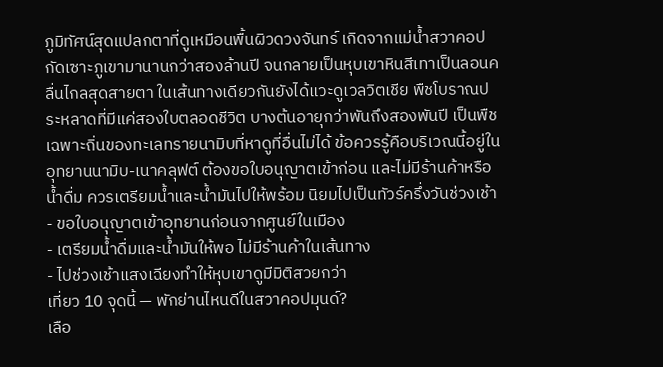ภูมิทัศน์สุดแปลกตาที่ดูเหมือนพื้นผิวดวงจันทร์ เกิดจากแม่น้ำสวาคอปกัดเซาะภูเขามานานกว่าสองล้านปี จนกลายเป็นหุบเขาหินสีเทาเป็นลอนคลื่นไกลสุดสายตา ในเส้นทางเดียวกันยังได้แวะดูเวลวิตเชีย พืชโบราณประหลาดที่มีแค่สองใบตลอดชีวิต บางต้นอายุกว่าพันถึงสองพันปี เป็นพืชเฉพาะถิ่นของทะเลทรายนามิบที่หาดูที่อื่นไม่ได้ ข้อควรรู้คือบริเวณนี้อยู่ในอุทยานนามิบ-เนาคลุฟต์ ต้องขอใบอนุญาตเข้าก่อน และไม่มีร้านค้าหรือน้ำดื่ม ควรเตรียมน้ำและน้ำมันไปให้พร้อม นิยมไปเป็นทัวร์ครึ่งวันช่วงเช้า
- ขอใบอนุญาตเข้าอุทยานก่อนจากศูนย์ในเมือง
- เตรียมน้ำดื่มและน้ำมันให้พอ ไม่มีร้านค้าในเส้นทาง
- ไปช่วงเช้าแสงเฉียงทำให้หุบเขาดูมีมิติสวยกว่า
เที่ยว 10 จุดนี้ — พักย่านไหนดีในสวาคอปมุนด์?
เลือ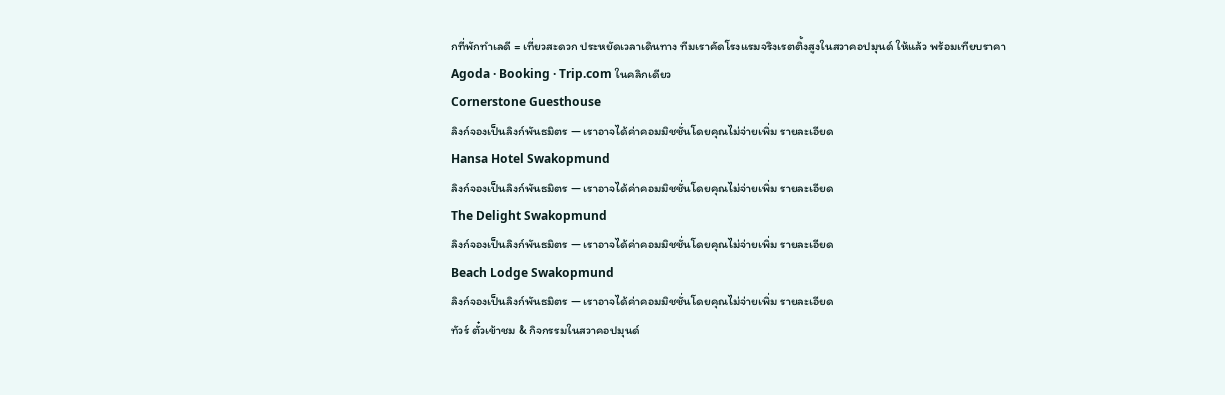กที่พักทำเลดี = เที่ยวสะดวก ประหยัดเวลาเดินทาง ทีมเราคัดโรงแรมจริงเรตติ้งสูงในสวาคอปมุนด์ ให้แล้ว พร้อมเทียบราคา Agoda · Booking · Trip.com ในคลิกเดียว
Cornerstone Guesthouse
ลิงก์จองเป็นลิงก์พันธมิตร — เราอาจได้ค่าคอมมิชชั่นโดยคุณไม่จ่ายเพิ่ม รายละเอียด
Hansa Hotel Swakopmund
ลิงก์จองเป็นลิงก์พันธมิตร — เราอาจได้ค่าคอมมิชชั่นโดยคุณไม่จ่ายเพิ่ม รายละเอียด
The Delight Swakopmund
ลิงก์จองเป็นลิงก์พันธมิตร — เราอาจได้ค่าคอมมิชชั่นโดยคุณไม่จ่ายเพิ่ม รายละเอียด
Beach Lodge Swakopmund
ลิงก์จองเป็นลิงก์พันธมิตร — เราอาจได้ค่าคอมมิชชั่นโดยคุณไม่จ่ายเพิ่ม รายละเอียด
ทัวร์ ตั๋วเข้าชม & กิจกรรมในสวาคอปมุนด์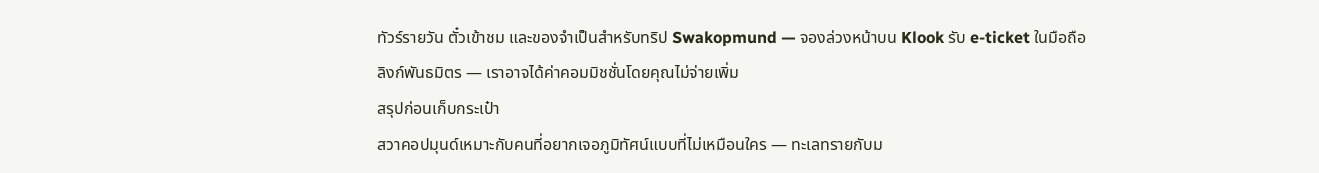ทัวร์รายวัน ตั๋วเข้าชม และของจำเป็นสำหรับทริป Swakopmund — จองล่วงหน้าบน Klook รับ e-ticket ในมือถือ
ลิงก์พันธมิตร — เราอาจได้ค่าคอมมิชชั่นโดยคุณไม่จ่ายเพิ่ม
สรุปก่อนเก็บกระเป๋า
สวาคอปมุนด์เหมาะกับคนที่อยากเจอภูมิทัศน์แบบที่ไม่เหมือนใคร — ทะเลทรายกับม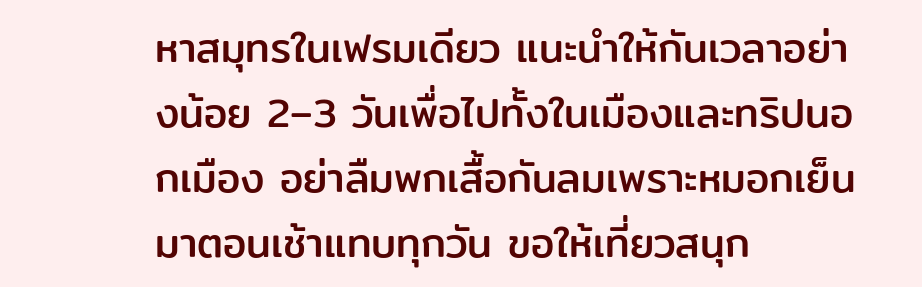หาสมุทรในเฟรมเดียว แนะนำให้กันเวลาอย่างน้อย 2–3 วันเพื่อไปทั้งในเมืองและทริปนอกเมือง อย่าลืมพกเสื้อกันลมเพราะหมอกเย็นมาตอนเช้าแทบทุกวัน ขอให้เที่ยวสนุก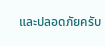และปลอดภัยครับ